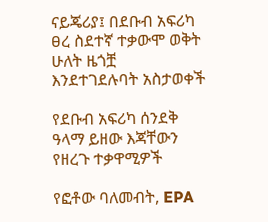ናይጄሪያ፤ በደቡብ አፍሪካ ፀረ ስደተኛ ተቃውሞ ወቅት ሁለት ዜጎቿ እንደተገደሉባት አስታወቀች

የደቡብ አፍሪካ ሰንደቅ ዓላማ ይዘው እጃቸውን የዘረጉ ተቃዋሚዎች

የፎቶው ባለመብት, EPA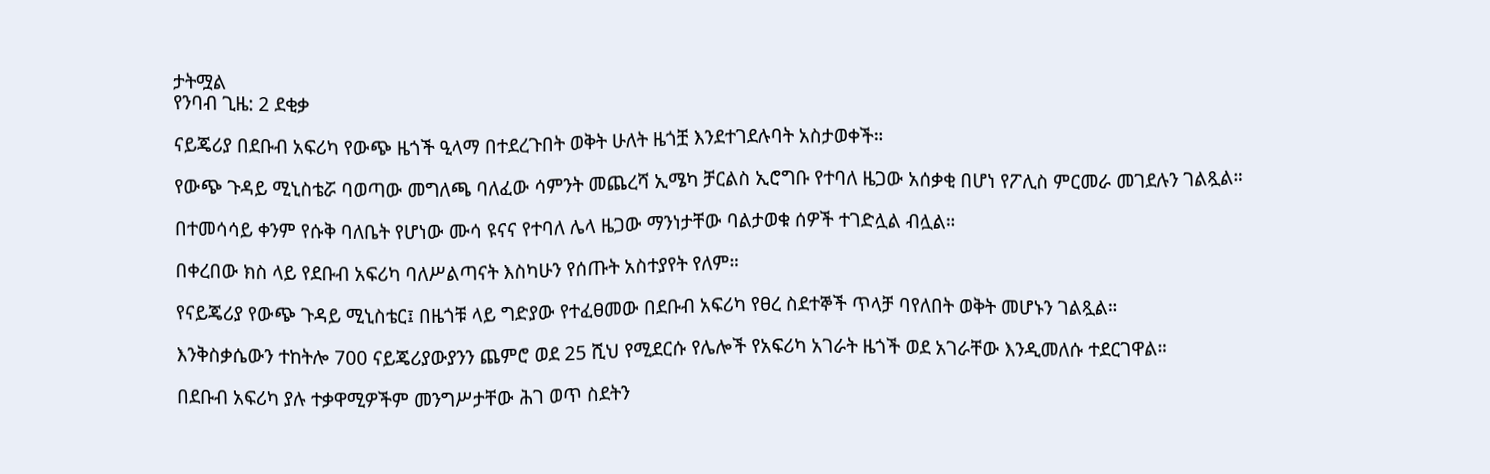ታትሟል
የንባብ ጊዜ: 2 ደቂቃ

ናይጄሪያ በደቡብ አፍሪካ የውጭ ዜጎች ዒላማ በተደረጉበት ወቅት ሁለት ዜጎቿ እንደተገደሉባት አስታወቀች።

የውጭ ጉዳይ ሚኒስቴሯ ባወጣው መግለጫ ባለፈው ሳምንት መጨረሻ ኢሜካ ቻርልስ ኢሮግቡ የተባለ ዜጋው አሰቃቂ በሆነ የፖሊስ ምርመራ መገደሉን ገልጿል።

በተመሳሳይ ቀንም የሱቅ ባለቤት የሆነው ሙሳ ዩናና የተባለ ሌላ ዜጋው ማንነታቸው ባልታወቁ ሰዎች ተገድሏል ብሏል።

በቀረበው ክስ ላይ የደቡብ አፍሪካ ባለሥልጣናት እስካሁን የሰጡት አስተያየት የለም።

የናይጄሪያ የውጭ ጉዳይ ሚኒስቴር፤ በዜጎቹ ላይ ግድያው የተፈፀመው በደቡብ አፍሪካ የፀረ ስደተኞች ጥላቻ ባየለበት ወቅት መሆኑን ገልጿል።

እንቅስቃሴውን ተከትሎ 700 ናይጄሪያውያንን ጨምሮ ወደ 25 ሺህ የሚደርሱ የሌሎች የአፍሪካ አገራት ዜጎች ወደ አገራቸው እንዲመለሱ ተደርገዋል።

በደቡብ አፍሪካ ያሉ ተቃዋሚዎችም መንግሥታቸው ሕገ ወጥ ስደትን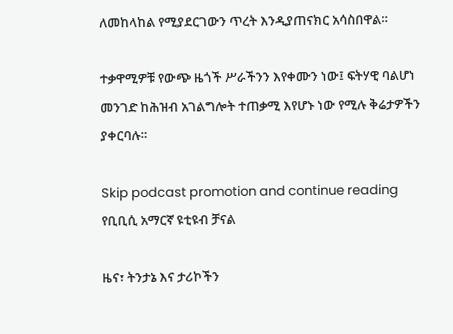ለመከላከል የሚያደርገውን ጥረት እንዲያጠናክር አሳስበዋል።

ተቃዋሚዎቹ የውጭ ዜጎች ሥራችንን እየቀሙን ነው፤ ፍትሃዊ ባልሆነ መንገድ ከሕዝብ አገልግሎት ተጠቃሚ እየሆኑ ነው የሚሉ ቅሬታዎችን ያቀርባሉ።

Skip podcast promotion and continue reading
የቢቢሲ አማርኛ ዩቲዩብ ቻናል

ዜና፣ ትንታኔ እና ታሪኮችን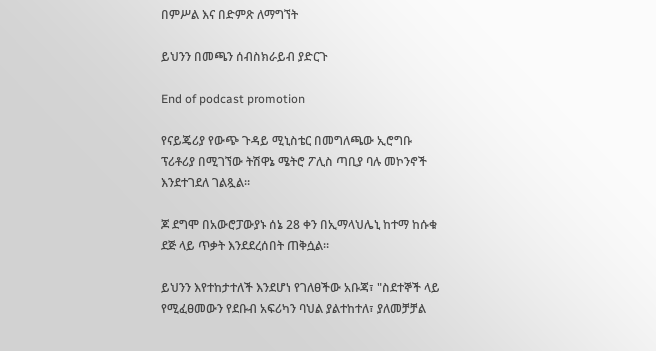በምሥል እና በድምጽ ለማግኘት

ይህንን በመጫን ሰብስክራይብ ያድርጉ

End of podcast promotion

የናይጄሪያ የውጭ ጉዳይ ሚኒስቴር በመግለጫው ኢሮግቡ ፕሪቶሪያ በሚገኘው ትሽዋኔ ሜትሮ ፖሊስ ጣቢያ ባሉ መኮንኖች እንደተገደለ ገልጿል።

ጆ ደግሞ በአውሮፓውያኑ ሰኔ 28 ቀን በኢማላህሌኒ ከተማ ከሱቁ ደጅ ላይ ጥቃት እንደደረሰበት ጠቅሷል።

ይህንን እየተከታተለች እንደሆነ የገለፀችው አቡጃ፣ "ስደተኞች ላይ የሚፈፀመውን የደቡብ አፍሪካን ባህል ያልተከተለ፣ ያለመቻቻል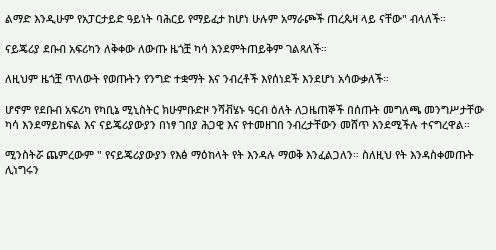ልማድ እንዲሁም የአፓርታይድ ዓይነት ባሕርይ የማይፈታ ከሆነ ሁሉም አማራጮች ጠረጴዛ ላይ ናቸው" ብላለች።

ናይጄሪያ ደቡብ አፍሪካን ለቅቀው ለውጡ ዜጎቿ ካሳ እንደምትጠይቅም ገልጻለች።

ለዚህም ዜጎቿ ጥለውት የወጡትን የንግድ ተቋማት እና ንብረቶች እየሰነደች እንደሆነ አሳውቃለች።

ሆኖም የደቡብ አፍሪካ የካቢኔ ሚኒስትር ክሁምቡድዞ ንሻቭሄኑ ዓርብ ዕለት ለጋዜጠኞች በሰጡት መግለጫ መንግሥታቸው ካሳ እንደማይከፍል እና ናይጄሪያውያን በነፃ ገበያ ሕጋዊ እና የተመዘገበ ንብረታቸውን መሸጥ እንደሚችሉ ተናግረዋል።

ሚንስትሯ ጨምረውም " የናይጄሪያውያን የእፅ ማዕከላት የት እንዳሉ ማወቅ እንፈልጋለን። ስለዚህ የት እንዳስቀመጡት ሊነግሩን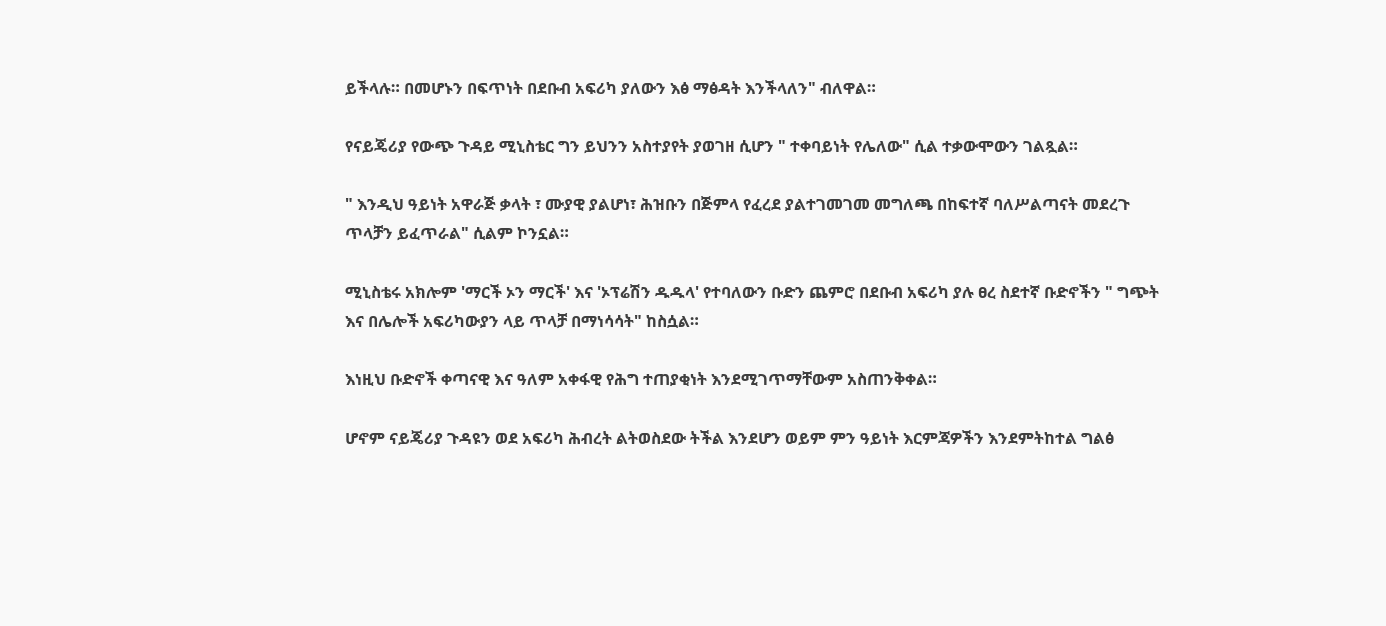ይችላሉ። በመሆኑን በፍጥነት በደቡብ አፍሪካ ያለውን እፅ ማፅዳት እንችላለን" ብለዋል።

የናይጄሪያ የውጭ ጉዳይ ሚኒስቴር ግን ይህንን አስተያየት ያወገዘ ሲሆን " ተቀባይነት የሌለው" ሲል ተቃውሞውን ገልጿል።

" እንዲህ ዓይነት አዋራጅ ቃላት ፣ ሙያዊ ያልሆነ፣ ሕዝቡን በጅምላ የፈረደ ያልተገመገመ መግለጫ በከፍተኛ ባለሥልጣናት መደረጉ ጥላቻን ይፈጥራል" ሲልም ኮንኗል።

ሚኒስቴሩ አክሎም 'ማርች ኦን ማርች' እና 'ኦፕሬሽን ዱዱላ' የተባለውን ቡድን ጨምሮ በደቡብ አፍሪካ ያሉ ፀረ ስደተኛ ቡድኖችን " ግጭት እና በሌሎች አፍሪካውያን ላይ ጥላቻ በማነሳሳት" ከስሷል።

እነዚህ ቡድኖች ቀጣናዊ እና ዓለም አቀፋዊ የሕግ ተጠያቂነት እንደሚገጥማቸውም አስጠንቅቀል።

ሆኖም ናይጄሪያ ጉዳዩን ወደ አፍሪካ ሕብረት ልትወስደው ትችል እንደሆን ወይም ምን ዓይነት እርምጃዎችን እንደምትከተል ግልፅ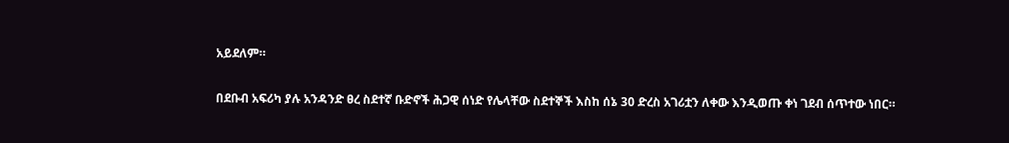አይደለም።

በደቡብ አፍሪካ ያሉ አንዳንድ ፀረ ስደተኛ ቡድኖች ሕጋዊ ሰነድ የሌላቸው ስደተኞች እስከ ሰኔ 30 ድረስ አገሪቷን ለቀው እንዲወጡ ቀነ ገደብ ሰጥተው ነበር።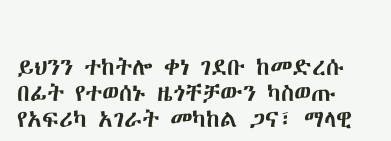ይህንን ተከትሎ ቀነ ገደቡ ከመድረሱ በፊት የተወሰኑ ዜጎቸቻውን ካስወጡ የአፍሪካ አገራት መካከል ጋና፣ ማላዊ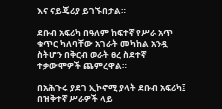እና ናይጄሪያ ይገኙበታል።

ደቡብ አፍሪካ በዓለም ከፍተኛ የሥራ አጥ ቁጥር ካለባቸው አገራት መካከል አንዷ ስትሆን በቅርብ ወራት ፀረ ስደተኛ ተቃውሞዎች ጨምረዋል።

በአሕጉሩ ያደገ ኢኮኖሚ ያላት ደቡብ አፍሪካ፤ በዝቅተኛ ሥራዎች ላይ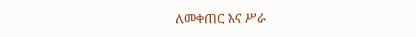ለመቀጠር እና ሥራ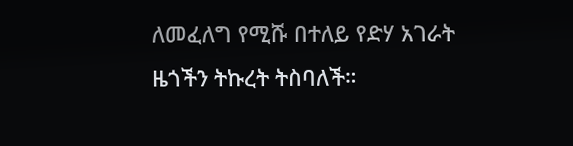ለመፈለግ የሚሹ በተለይ የድሃ አገራት ዜጎችን ትኩረት ትስባለች።